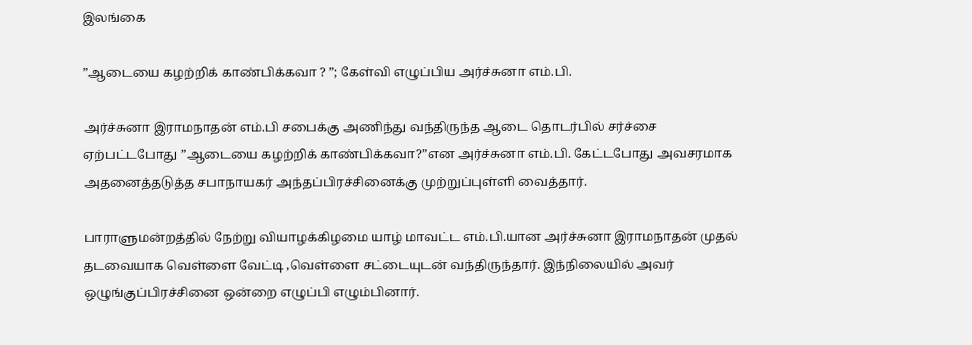இலங்கை

”ஆடையை கழற்றிக் காண்பிக்கவா ? ”; கேள்வி எழுப்பிய அர்ச்சுனா எம்.பி.

அர்ச்சுனா இராமநாதன் எம்.பி சபைக்கு அணிந்து வந்திருந்த ஆடை தொடர்பில் சர்ச்சை ஏற்பட்டபோது ”ஆடையை கழற்றிக் காண்பிக்கவா?”என அர்ச்சுனா எம்.பி. கேட்டபோது அவசரமாக அதனைத்தடுத்த சபாநாயகர் அந்தப்பிரச்சினைக்கு முற்றுப்புள்ளி வைத்தார்.

பாராளுமன்றத்தில் நேற்று வியாழக்கிழமை யாழ் மாவட்ட எம்.பி.யான அர்ச்சுனா இராமநாதன் முதல் தடவையாக வெள்ளை வேட்டி ,வெள்ளை சட்டையுடன் வந்திருந்தார். இந்நிலையில் அவர் ஒழுங்குப்பிரச்சினை ஒன்றை எழுப்பி எழும்பினார்.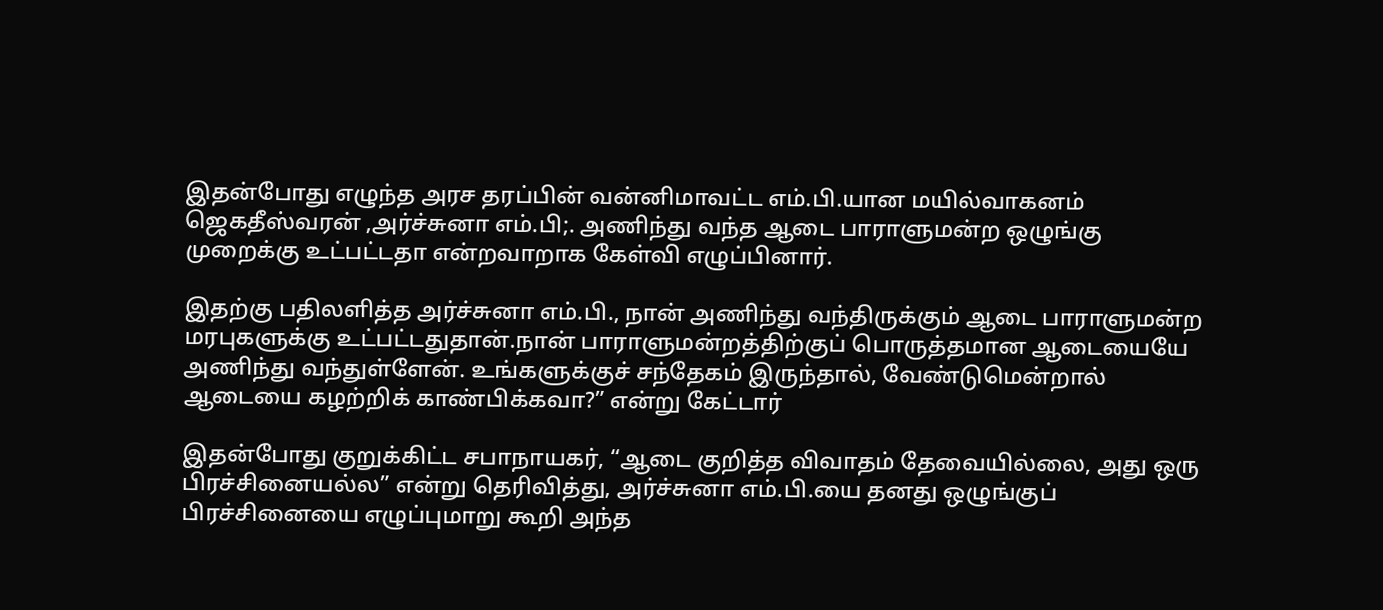இதன்போது எழுந்த அரச தரப்பின் வன்னிமாவட்ட எம்.பி.யான மயில்வாகனம் ஜெகதீஸ்வரன் ,அர்ச்சுனா எம்.பி;. அணிந்து வந்த ஆடை பாராளுமன்ற ஒழுங்கு முறைக்கு உட்பட்டதா என்றவாறாக கேள்வி எழுப்பினார்.

இதற்கு பதிலளித்த அர்ச்சுனா எம்.பி., நான் அணிந்து வந்திருக்கும் ஆடை பாராளுமன்ற மரபுகளுக்கு உட்பட்டதுதான்.நான் பாராளுமன்றத்திற்குப் பொருத்தமான ஆடையையே அணிந்து வந்துள்ளேன். உங்களுக்குச் சந்தேகம் இருந்தால், வேண்டுமென்றால் ஆடையை கழற்றிக் காண்பிக்கவா?” என்று கேட்டார்

இதன்போது குறுக்கிட்ட சபாநாயகர், “ஆடை குறித்த விவாதம் தேவையில்லை, அது ஒரு பிரச்சினையல்ல” என்று தெரிவித்து, அர்ச்சுனா எம்.பி.யை தனது ஒழுங்குப் பிரச்சினையை எழுப்புமாறு கூறி அந்த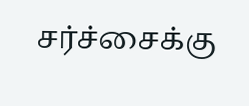சர்ச்சைக்கு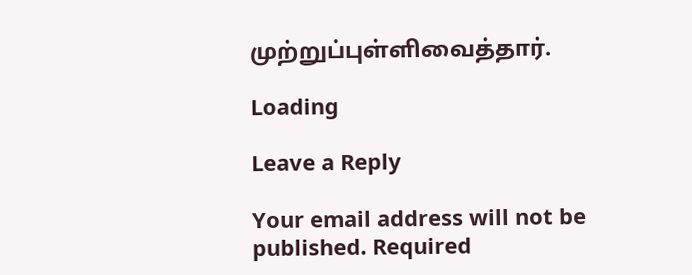முற்றுப்புள்ளிவைத்தார்.

Loading

Leave a Reply

Your email address will not be published. Required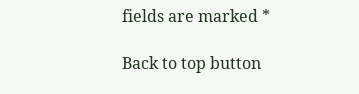fields are marked *

Back to top button